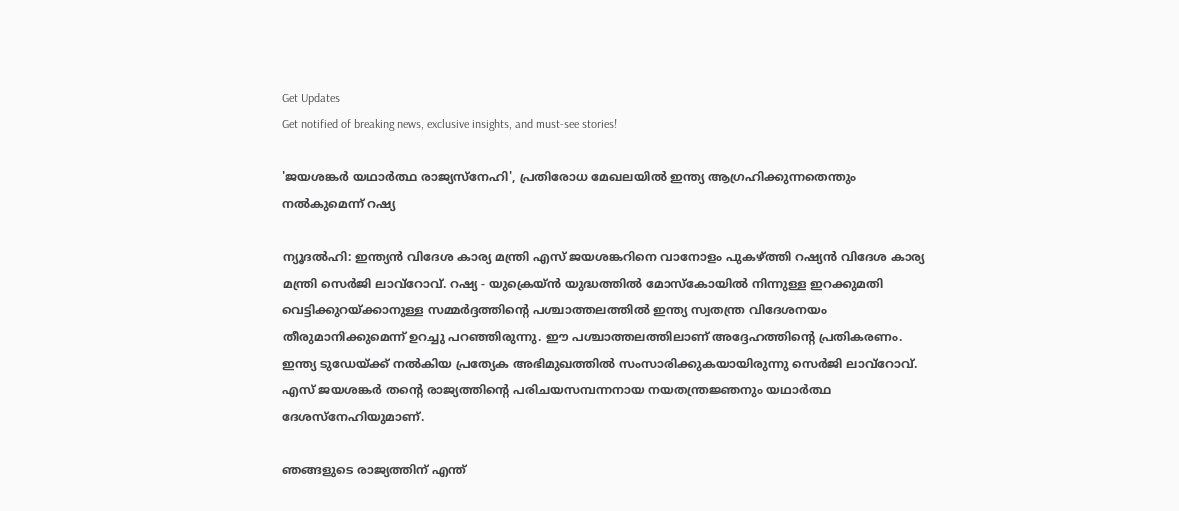Get Updates
Get notified of breaking news, exclusive insights, and must-see stories!

'ജയശങ്കര്‍ യഥാര്‍ത്ഥ രാജ്യസ്‌നേഹി', പ്രതിരോധ മേഖലയില്‍ ഇന്ത്യ ആഗ്രഹിക്കുന്നതെന്തും നല്‍കുമെന്ന് റഷ്യ

ന്യൂദല്‍ഹി: ഇന്ത്യന്‍ വിദേശ കാര്യ മന്ത്രി എസ് ജയശങ്കറിനെ വാനോളം പുകഴ്ത്തി റഷ്യന്‍ വിദേശ കാര്യ മന്ത്രി സെര്‍ജി ലാവ്റോവ്. റഷ്യ - യുക്രെയ്ന്‍ യുദ്ധത്തില്‍ മോസ്‌കോയില്‍ നിന്നുള്ള ഇറക്കുമതി വെട്ടിക്കുറയ്ക്കാനുള്ള സമ്മര്‍ദ്ദത്തിന്റെ പശ്ചാത്തലത്തില്‍ ഇന്ത്യ സ്വതന്ത്ര വിദേശനയം തീരുമാനിക്കുമെന്ന് ഉറച്ചു പറഞ്ഞിരുന്നു. ഈ പശ്ചാത്തലത്തിലാണ് അദ്ദേഹത്തിന്റെ പ്രതികരണം. ഇന്ത്യ ടുഡേയ്ക്ക് നല്‍കിയ പ്രത്യേക അഭിമുഖത്തില്‍ സംസാരിക്കുകയായിരുന്നു സെര്‍ജി ലാവ്റോവ്. എസ് ജയശങ്കര്‍ തന്റെ രാജ്യത്തിന്റെ പരിചയസമ്പന്നനായ നയതന്ത്രജ്ഞനും യഥാര്‍ത്ഥ ദേശസ്നേഹിയുമാണ്.

ഞങ്ങളുടെ രാജ്യത്തിന് എന്ത്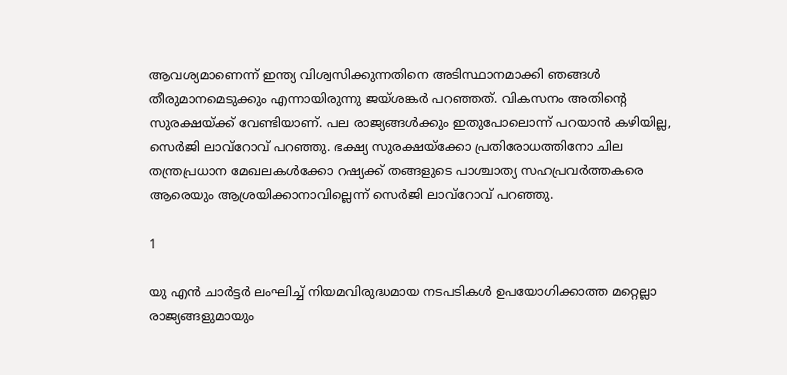ആവശ്യമാണെന്ന് ഇന്ത്യ വിശ്വസിക്കുന്നതിനെ അടിസ്ഥാനമാക്കി ഞങ്ങള്‍ തീരുമാനമെടുക്കും എന്നായിരുന്നു ജയ്ശങ്കര്‍ പറഞ്ഞത്. വികസനം അതിന്റെ സുരക്ഷയ്ക്ക് വേണ്ടിയാണ്. പല രാജ്യങ്ങള്‍ക്കും ഇതുപോലൊന്ന് പറയാന്‍ കഴിയില്ല, സെര്‍ജി ലാവ്റോവ് പറഞ്ഞു. ഭക്ഷ്യ സുരക്ഷയ്ക്കോ പ്രതിരോധത്തിനോ ചില തന്ത്രപ്രധാന മേഖലകള്‍ക്കോ റഷ്യക്ക് തങ്ങളുടെ പാശ്ചാത്യ സഹപ്രവര്‍ത്തകരെ ആരെയും ആശ്രയിക്കാനാവില്ലെന്ന് സെര്‍ജി ലാവ്റോവ് പറഞ്ഞു.

1

യു എന്‍ ചാര്‍ട്ടര്‍ ലംഘിച്ച് നിയമവിരുദ്ധമായ നടപടികള്‍ ഉപയോഗിക്കാത്ത മറ്റെല്ലാ രാജ്യങ്ങളുമായും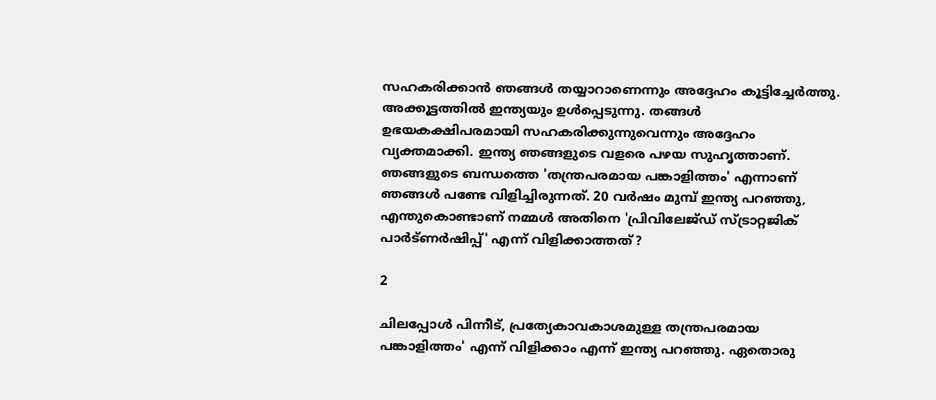സഹകരിക്കാന്‍ ഞങ്ങള്‍ തയ്യാറാണെന്നും അദ്ദേഹം കൂട്ടിച്ചേര്‍ത്തു. അക്കൂട്ടത്തില്‍ ഇന്ത്യയും ഉള്‍പ്പെടുന്നു. തങ്ങള്‍ ഉഭയകക്ഷിപരമായി സഹകരിക്കുന്നുവെന്നും അദ്ദേഹം വ്യക്തമാക്കി. ഇന്ത്യ ഞങ്ങളുടെ വളരെ പഴയ സുഹൃത്താണ്. ഞങ്ങളുടെ ബന്ധത്തെ 'തന്ത്രപരമായ പങ്കാളിത്തം' എന്നാണ് ഞങ്ങള്‍ പണ്ടേ വിളിച്ചിരുന്നത്. 20 വര്‍ഷം മുമ്പ് ഇന്ത്യ പറഞ്ഞു, എന്തുകൊണ്ടാണ് നമ്മള്‍ അതിനെ 'പ്രിവിലേജ്ഡ് സ്ട്രാറ്റജിക് പാര്‍ട്ണര്‍ഷിപ്പ്' എന്ന് വിളിക്കാത്തത്?

2

ചിലപ്പോള്‍ പിന്നീട്, പ്രത്യേകാവകാശമുള്ള തന്ത്രപരമായ പങ്കാളിത്തം' എന്ന് വിളിക്കാം എന്ന് ഇന്ത്യ പറഞ്ഞു. ഏതൊരു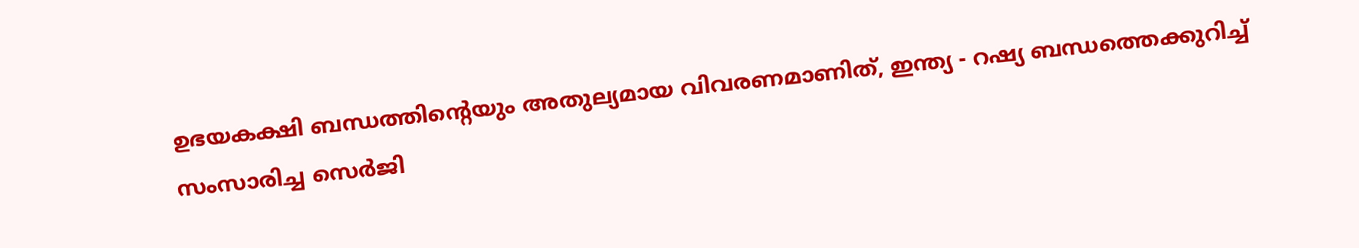ഉഭയകക്ഷി ബന്ധത്തിന്റെയും അതുല്യമായ വിവരണമാണിത്, ഇന്ത്യ - റഷ്യ ബന്ധത്തെക്കുറിച്ച് സംസാരിച്ച സെര്‍ജി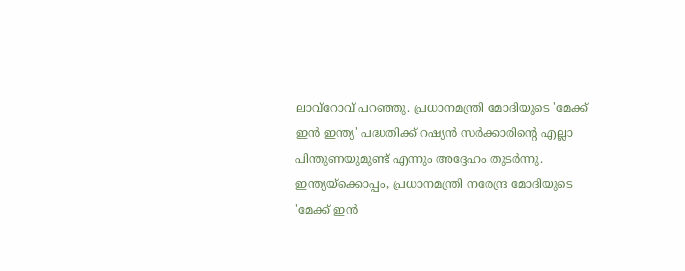ലാവ്റോവ് പറഞ്ഞു. പ്രധാനമന്ത്രി മോദിയുടെ 'മേക്ക് ഇന്‍ ഇന്ത്യ' പദ്ധതിക്ക് റഷ്യന്‍ സര്‍ക്കാരിന്റെ എല്ലാ പിന്തുണയുമുണ്ട് എന്നും അദ്ദേഹം തുടര്‍ന്നു. ഇന്ത്യയ്ക്കൊപ്പം, പ്രധാനമന്ത്രി നരേന്ദ്ര മോദിയുടെ 'മേക്ക് ഇന്‍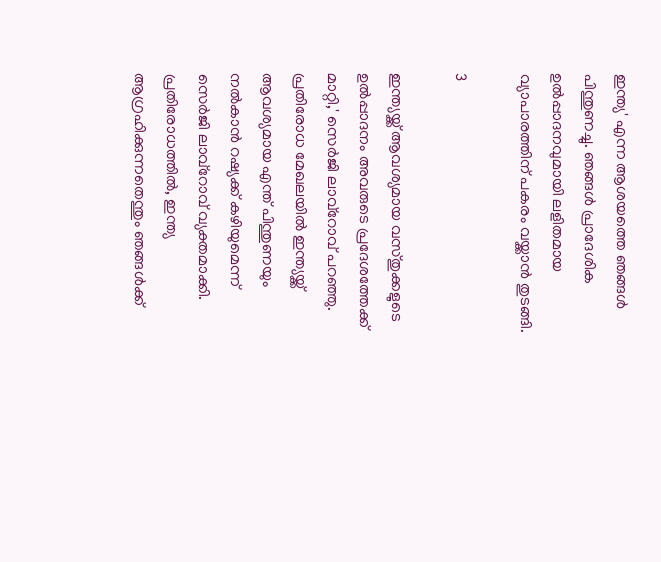ഇന്ത്യ' എന്ന ആശയത്തെ ഞങ്ങള്‍ പിന്തുണച്ചു. ഞങ്ങള്‍ പ്രാദേശിക ഉല്‍പ്പാദനവുമായി ലളിതമായ വ്യാപാരത്തിന് പകരം വയ്ക്കാന്‍ തുടങ്ങി.

3

ഇന്ത്യയ്ക്ക് ആവശ്യമായ വസ്തുക്കളുടെ ഉല്‍പ്പാദനം അവരുടെ പ്രദേശത്തേക്ക് മാറ്റി,' സെര്‍ജി ലാവ്‌റോവ് പറഞ്ഞു. പ്രതിരോധ മേഖലയില്‍ ഇന്ത്യയ്ക്ക് ആവശ്യമായ എന്ത് പിന്തുണയും നല്‍കാന്‍ റഷ്യക്ക് കഴിയുമെന്ന് സെര്‍ജി ലാവ്റോവ് വ്യക്തമാക്കി. പ്രതിരോധത്തില്‍, ഇന്ത്യ ആഗ്രഹിക്കുന്നതെന്തും ഞങ്ങള്‍ക്ക്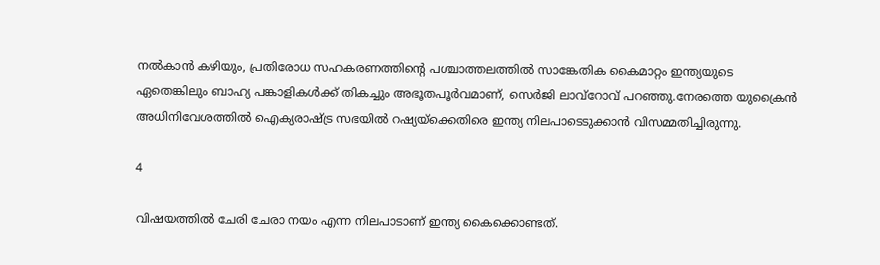നല്‍കാന്‍ കഴിയും, പ്രതിരോധ സഹകരണത്തിന്റെ പശ്ചാത്തലത്തില്‍ സാങ്കേതിക കൈമാറ്റം ഇന്ത്യയുടെ ഏതെങ്കിലും ബാഹ്യ പങ്കാളികള്‍ക്ക് തികച്ചും അഭൂതപൂര്‍വമാണ്, സെര്‍ജി ലാവ്‌റോവ് പറഞ്ഞു.നേരത്തെ യുക്രൈന്‍ അധിനിവേശത്തില്‍ ഐക്യരാഷ്ട്ര സഭയില്‍ റഷ്യയ്‌ക്കെതിരെ ഇന്ത്യ നിലപാടെടുക്കാന്‍ വിസമ്മതിച്ചിരുന്നു.

4

വിഷയത്തില്‍ ചേരി ചേരാ നയം എന്ന നിലപാടാണ് ഇന്ത്യ കൈക്കൊണ്ടത്.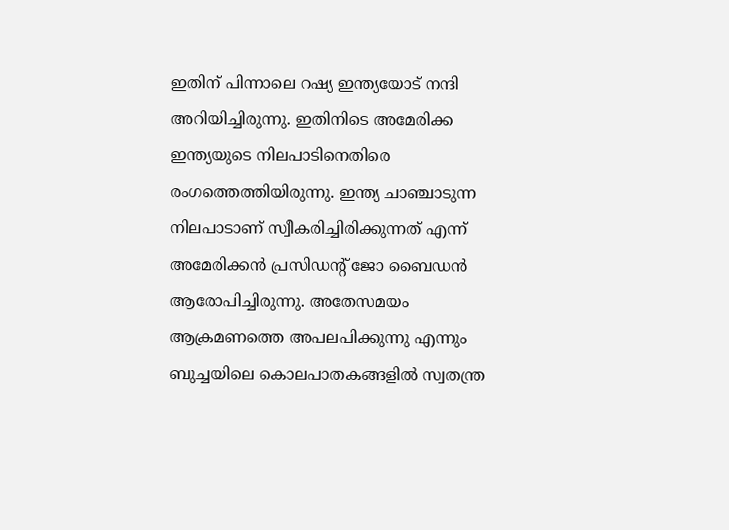ഇതിന് പിന്നാലെ റഷ്യ ഇന്ത്യയോട് നന്ദി അറിയിച്ചിരുന്നു. ഇതിനിടെ അമേരിക്ക ഇന്ത്യയുടെ നിലപാടിനെതിരെ രംഗത്തെത്തിയിരുന്നു. ഇന്ത്യ ചാഞ്ചാടുന്ന നിലപാടാണ് സ്വീകരിച്ചിരിക്കുന്നത് എന്ന് അമേരിക്കന്‍ പ്രസിഡന്റ് ജോ ബൈഡന്‍ ആരോപിച്ചിരുന്നു. അതേസമയം ആക്രമണത്തെ അപലപിക്കുന്നു എന്നും ബുച്ചയിലെ കൊലപാതകങ്ങളില്‍ സ്വതന്ത്ര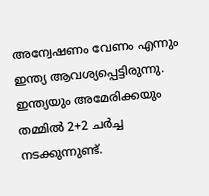അന്വേഷണം വേണം എന്നും ഇന്ത്യ ആവശ്യപ്പെട്ടിരുന്നു. ഇന്ത്യയും അമേരിക്കയും തമ്മില്‍ 2+2 ചര്‍ച്ച നടക്കുന്നുണ്ട്.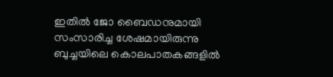ഇതില്‍ ജോ ബൈഡനുമായി സംസാരിച്ച ശേഷമായിരുന്നു ബുച്ചയിലെ കൊലപാതകങ്ങളില്‍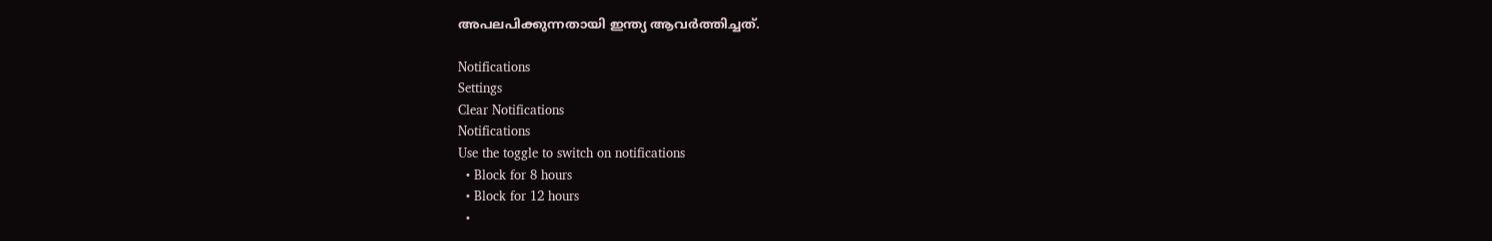അപലപിക്കുന്നതായി ഇന്ത്യ ആവര്‍ത്തിച്ചത്.

Notifications
Settings
Clear Notifications
Notifications
Use the toggle to switch on notifications
  • Block for 8 hours
  • Block for 12 hours
  •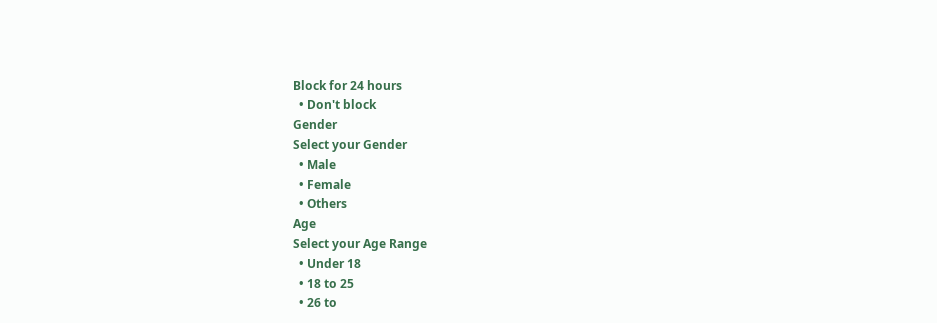Block for 24 hours
  • Don't block
Gender
Select your Gender
  • Male
  • Female
  • Others
Age
Select your Age Range
  • Under 18
  • 18 to 25
  • 26 to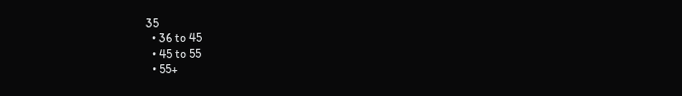35
  • 36 to 45
  • 45 to 55
  • 55+